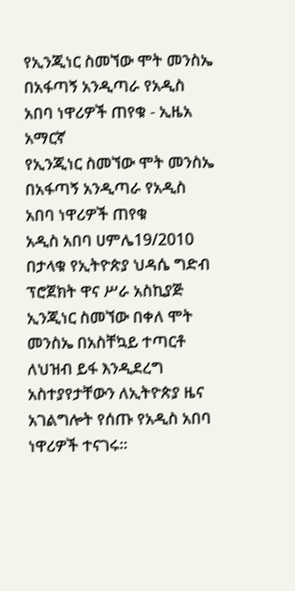የኢንጂነር ስመኘው ሞት መንስኤ በአፋጣኝ አንዲጣራ የአዲስ አበባ ነዋሪዎች ጠየቁ - ኢዜአ አማርኛ
የኢንጂነር ስመኘው ሞት መንስኤ በአፋጣኝ አንዲጣራ የአዲስ አበባ ነዋሪዎች ጠየቁ
አዲስ አበባ ሀምሌ19/2010 በታላቁ የኢትዮጵያ ህዳሴ ግድብ ፕሮጀክት ዋና ሥራ አስኪያጅ ኢንጂነር ስመኘው በቀለ ሞት መንስኤ በአስቸኳይ ተጣርቶ ለህዝብ ይፋ እንዲደረግ አስተያየታቸውን ለኢትዮጵያ ዜና አገልግሎት የሰጡ የአዲስ አበባ ነዋሪዎች ተናገሩ።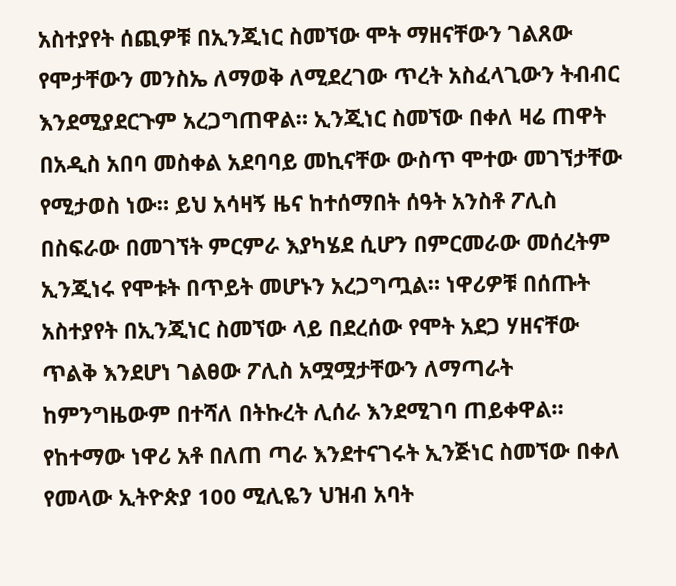አስተያየት ሰጪዎቹ በኢንጂነር ስመኘው ሞት ማዘናቸውን ገልጸው የሞታቸውን መንስኤ ለማወቅ ለሚደረገው ጥረት አስፈላጊውን ትብብር እንደሚያደርጉም አረጋግጠዋል። ኢንጂነር ስመኘው በቀለ ዛሬ ጠዋት በአዲስ አበባ መስቀል አደባባይ መኪናቸው ውስጥ ሞተው መገኘታቸው የሚታወስ ነው። ይህ አሳዛኝ ዜና ከተሰማበት ሰዓት አንስቶ ፖሊስ በስፍራው በመገኘት ምርምራ እያካሄደ ሲሆን በምርመራው መሰረትም ኢንጂነሩ የሞቱት በጥይት መሆኑን አረጋግጧል። ነዋሪዎቹ በሰጡት አስተያየት በኢንጂነር ስመኘው ላይ በደረሰው የሞት አደጋ ሃዘናቸው ጥልቅ እንደሆነ ገልፀው ፖሊስ አሟሟታቸውን ለማጣራት ከምንግዜውም በተሻለ በትኩረት ሊሰራ እንደሚገባ ጠይቀዋል። የከተማው ነዋሪ አቶ በለጠ ጣራ እንደተናገሩት ኢንጅነር ስመኘው በቀለ የመላው ኢትዮጵያ 100 ሚሊዬን ህዝብ አባት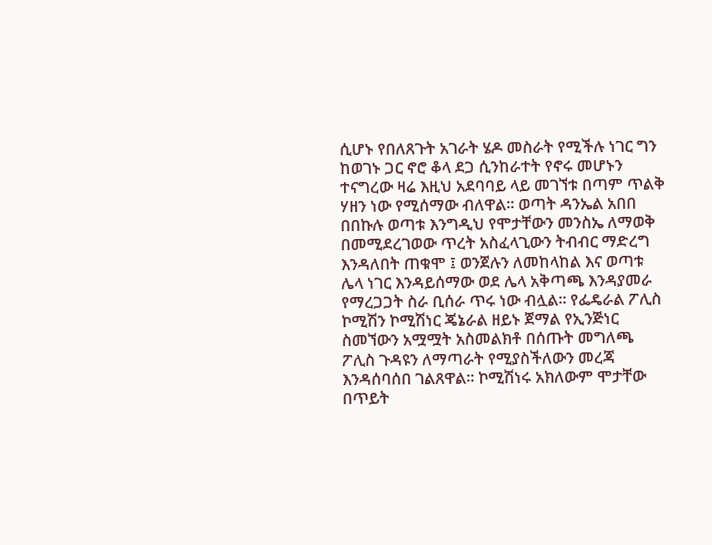ሲሆኑ የበለጸጉት አገራት ሄዶ መስራት የሚችሉ ነገር ግን ከወገኑ ጋር ኖሮ ቆላ ደጋ ሲንከራተት የኖሩ መሆኑን ተናግረው ዛሬ እዚህ አደባባይ ላይ መገኘቱ በጣም ጥልቅ ሃዘን ነው የሚሰማው ብለዋል። ወጣት ዳንኤል አበበ በበኩሉ ወጣቱ እንግዲህ የሞታቸውን መንስኤ ለማወቅ በመሚደረገወው ጥረት አስፈላጊውን ትብብር ማድረግ እንዳለበት ጠቁሞ ፤ ወንጀሉን ለመከላከል እና ወጣቱ ሌላ ነገር እንዳይሰማው ወደ ሌላ አቅጣጫ እንዳያመራ የማረጋጋት ስራ ቢሰራ ጥሩ ነው ብሏል። የፌዴራል ፖሊስ ኮሚሽን ኮሚሽነር ጄኔራል ዘይኑ ጀማል የኢንጅነር ስመኘውን አሟሟት አስመልክቶ በሰጡት መግለጫ ፖሊስ ጉዳዩን ለማጣራት የሚያስችለውን መረጃ እንዳሰባሰበ ገልጸዋል። ኮሚሽነሩ አክለውም ሞታቸው በጥይት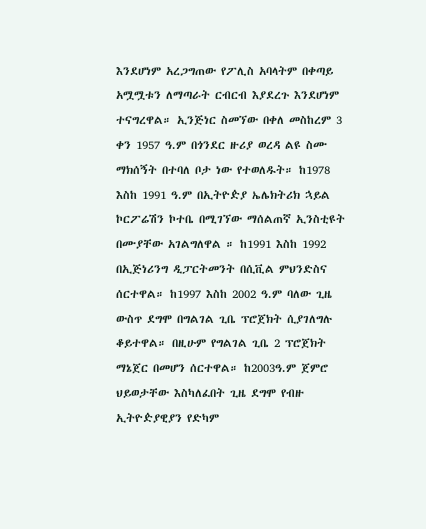እንደሆነም አረጋግጠው የፖሊስ አባላትም በቀጣይ አሟሟቱን ለማጣራት ርብርብ እያደረጉ እንደሆነም ተናግረዋል። ኢንጅነር ስመኘው በቀለ መስከረም 3 ቀን 1957 ዓ.ም በጎንደር ዙሪያ ወረዳ ልዩ ስሙ ማክሰኝት በተባለ ቦታ ነው የተወለዱት። ከ1978 እስከ 1991 ዓ.ም በኢትዮዽያ ኤሌክትሪክ ኋይል ኮርፖሬሽን ኮተቤ በሚገኘው ማሰልጠኛ ኢንስቲዩት በሙያቸው አገልግለዋል ። ከ1991 እስከ 1992 በኢጅነሪንግ ዲፓርትመንት በሲቪል ምህንድስና ሰርተዋል። ከ1997 እስከ 2002 ዓ.ም ባለው ጊዜ ውስጥ ደግሞ በግልገል ጊቤ ፕሮጀክት ሲያገለግሉ ቆይተዋል። በዚሁም የግልገል ጊቤ 2 ፕሮጀክት ማኔጀር በመሆን ሰርተዋል። ከ2003ዓ.ም ጀምሮ ህይወታቸው እስካለፈበት ጊዜ ደግሞ የብዙ ኢትዮዽያዊያን የድካም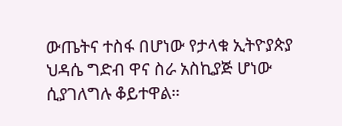ውጤትና ተስፋ በሆነው የታላቁ ኢትዮያጵያ ህዳሴ ግድብ ዋና ስራ አስኪያጅ ሆነው ሲያገለግሉ ቆይተዋል።